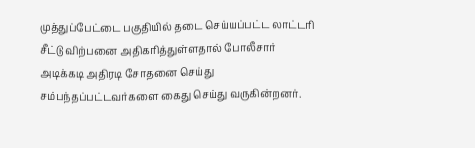முத்துப்பேட்டை பகுதியில் தடை செய்யப்பட்ட லாட்டரி சீட்டு விற்பனை அதிகரித்துள்ளதால் போலீசார் அடிக்கடி அதிரடி சோதனை செய்து சம்பந்தப்பட்டவர்களை கைது செய்து வருகின்றனர்.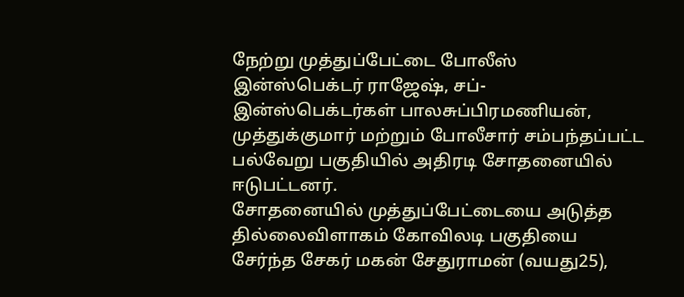நேற்று முத்துப்பேட்டை போலீஸ் இன்ஸ்பெக்டர் ராஜேஷ், சப்-இன்ஸ்பெக்டர்கள் பாலசுப்பிரமணியன், முத்துக்குமார் மற்றும் போலீசார் சம்பந்தப்பட்ட பல்வேறு பகுதியில் அதிரடி சோதனையில் ஈடுபட்டனர்.
சோதனையில் முத்துப்பேட்டையை அடுத்த தில்லைவிளாகம் கோவிலடி பகுதியை சேர்ந்த சேகர் மகன் சேதுராமன் (வயது25),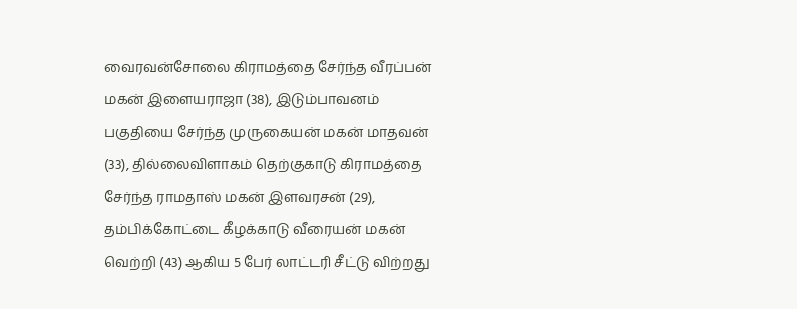வைரவன்சோலை கிராமத்தை சேர்ந்த வீரப்பன் மகன் இளையராஜா (38), இடும்பாவனம் பகுதியை சேர்ந்த முருகையன் மகன் மாதவன் (33), தில்லைவிளாகம் தெற்குகாடு கிராமத்தை சேர்ந்த ராமதாஸ் மகன் இளவரசன் (29), தம்பிக்கோட்டை கீழக்காடு வீரையன் மகன் வெற்றி (43) ஆகிய 5 பேர் லாட்டரி சீட்டு விற்றது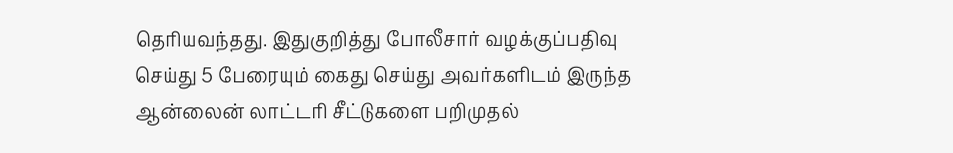தெரியவந்தது. இதுகுறித்து போலீசார் வழக்குப்பதிவு செய்து 5 பேரையும் கைது செய்து அவர்களிடம் இருந்த ஆன்லைன் லாட்டரி சீட்டுகளை பறிமுதல்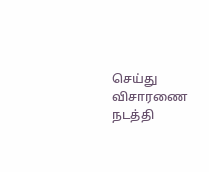செய்து விசாரணை நடத்தி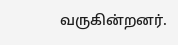வருகின்றனர்.